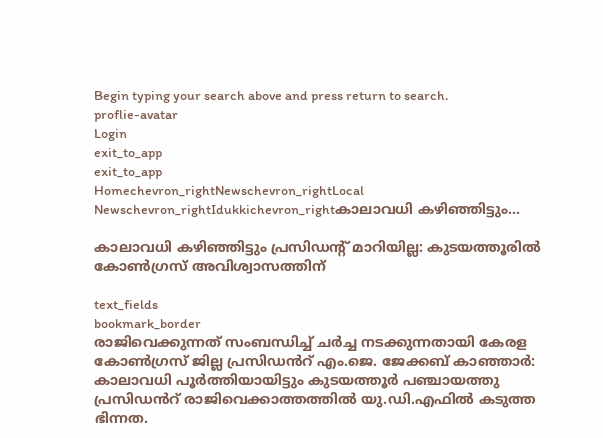Begin typing your search above and press return to search.
proflie-avatar
Login
exit_to_app
exit_to_app
Homechevron_rightNewschevron_rightLocal Newschevron_rightIdukkichevron_rightകാലാവധി കഴിഞ്ഞിട്ടും...

കാലാവധി കഴിഞ്ഞിട്ടും പ്രസിഡന്‍റ് മാറിയില്ല: കുടയത്തൂരിൽ കോൺഗ്രസ് അവിശ്വാസത്തിന്

text_fields
bookmark_border
രാജിവെക്കുന്നത് സംബന്ധിച്ച് ചർച്ച നടക്കുന്നതായി കേരള കോൺഗ്രസ് ജില്ല പ്രസിഡൻറ് എം.ജെ. ജേക്കബ് കാഞ്ഞാർ: കാലാവധി പൂർത്തിയായിട്ടും കുടയത്തൂർ പഞ്ചായത്തു പ്രസിഡൻറ് രാജിവെക്കാത്തത്തിൽ യു.ഡി.എഫിൽ കടുത്ത ഭിന്നത.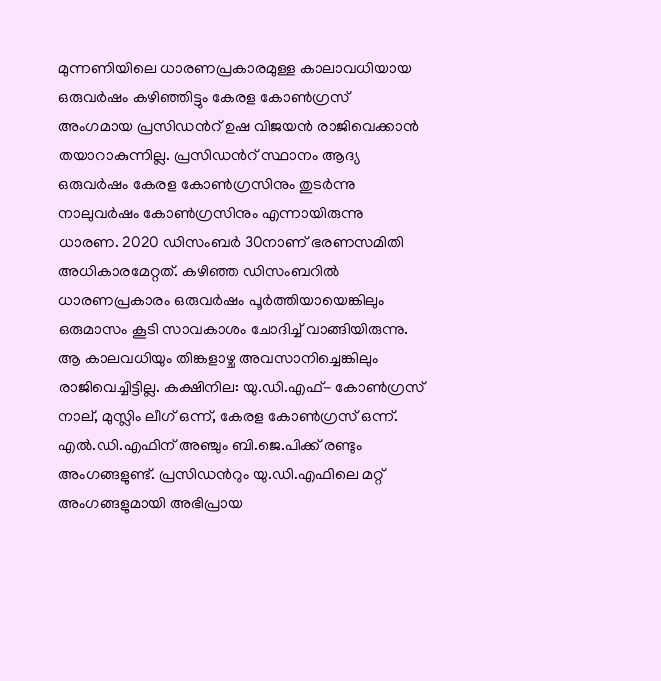മുന്നണിയിലെ ധാരണപ്രകാരമുള്ള കാലാവധിയായ ഒരുവർഷം കഴിഞ്ഞിട്ടും കേരള കോൺഗ്രസ് അംഗമായ പ്രസിഡന്‍റ് ഉഷ വിജയൻ രാജിവെക്കാൻ തയാറാകുന്നില്ല. പ്രസിഡന്‍റ് സ്ഥാനം ആദ്യ ഒരുവർഷം കേരള കോൺഗ്രസിനും തുടർന്നു നാലുവർഷം കോൺഗ്രസിനും എന്നായിരുന്നു ധാരണ. 2020 ഡിസംബർ 30നാണ് ഭരണസമിതി അധികാരമേറ്റത്. കഴിഞ്ഞ ഡിസംബറിൽ ധാരണപ്രകാരം ഒരുവർഷം പൂർത്തിയായെങ്കിലും ഒരുമാസം കൂടി സാവകാശം ചോദിച്ച് വാങ്ങിയിരുന്നു. ആ കാലവധിയും തിങ്കളാഴ്ച അവസാനിച്ചെങ്കിലും രാജിവെച്ചിട്ടില്ല. കക്ഷിനില: യു.ഡി.എഫ്- കോൺഗ്രസ് നാല്, മുസ്ലിം ലീഗ് ഒന്ന്, കേരള കോൺഗ്രസ് ഒന്ന്. എൽ.ഡി.എഫിന് അഞ്ചും ബി.ജെ.പിക്ക് രണ്ടും അംഗങ്ങളുണ്ട്. പ്രസിഡന്‍റും യു.ഡി.എഫിലെ മറ്റ് അംഗങ്ങളുമായി അഭിപ്രായ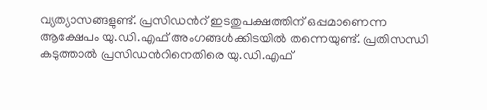വ്യത്യാസങ്ങളുണ്ട്. പ്രസിഡന്‍റ് ഇടതുപക്ഷത്തിന് ഒപ്പമാണെന്ന ആക്ഷേപം യു.ഡി.എഫ് അംഗങ്ങൾക്കിടയിൽ തന്നെയുണ്ട്. പ്രതിസന്ധി കടുത്താൽ പ്രസിഡന്‍റിനെതിരെ യു.ഡി.എഫ്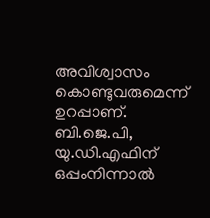അവിശ്വാസം കൊണ്ടുവരുമെന്ന് ഉറപ്പാണ്. ബി.ജെ.പി, യു.ഡി.എഫിന് ഒപ്പംനിന്നാൽ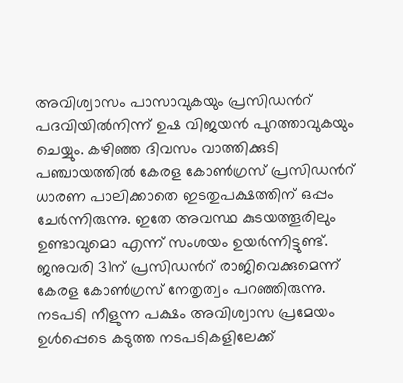അവിശ്വാസം പാസാവുകയും പ്രസിഡന്‍റ് പദവിയിൽനിന്ന് ഉഷ വിജയൻ പുറത്താവുകയും ചെയ്യും. കഴിഞ്ഞ ദിവസം വാത്തിക്കുടി പഞ്ചായത്തിൽ കേരള കോൺഗ്രസ് പ്രസിഡന്‍റ് ധാരണ പാലിക്കാതെ ഇടതുപക്ഷത്തിന് ഒപ്പം ചേർന്നിരുന്നു. ഇതേ അവസ്ഥ കുടയത്തൂരിലും ഉണ്ടാവുമൊ എന്ന് സംശയം ഉയർന്നിട്ടുണ്ട്. ജനുവരി 31ന് പ്രസിഡന്‍റ് രാജിവെക്കുമെന്ന് കേരള കോൺഗ്രസ് നേതൃത്വം പറഞ്ഞിരുന്നു. നടപടി നീളുന്ന പക്ഷം അവിശ്വാസ പ്രമേയം ഉൾപ്പെടെ കടുത്ത നടപടികളിലേക്ക്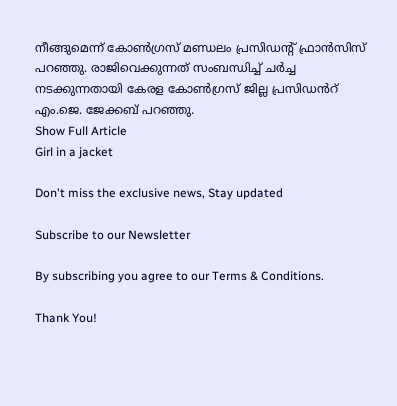നീങ്ങുമെന്ന് കോൺഗ്രസ് മണ്ഡലം പ്രസിഡന്‍റ് ഫ്രാൻസിസ് പറഞ്ഞു. രാജിവെക്കുന്നത് സംബന്ധിച്ച് ചർച്ച നടക്കുന്നതായി കേരള കോൺഗ്രസ് ജില്ല പ്രസിഡൻറ് എം.ജെ. ജേക്കബ് പറഞ്ഞു.
Show Full Article
Girl in a jacket

Don't miss the exclusive news, Stay updated

Subscribe to our Newsletter

By subscribing you agree to our Terms & Conditions.

Thank You!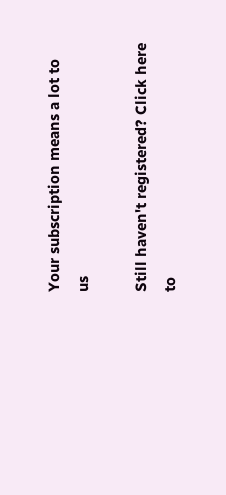Your subscription means a lot to us

Still haven't registered? Click here to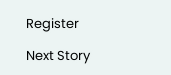Register

Next Story